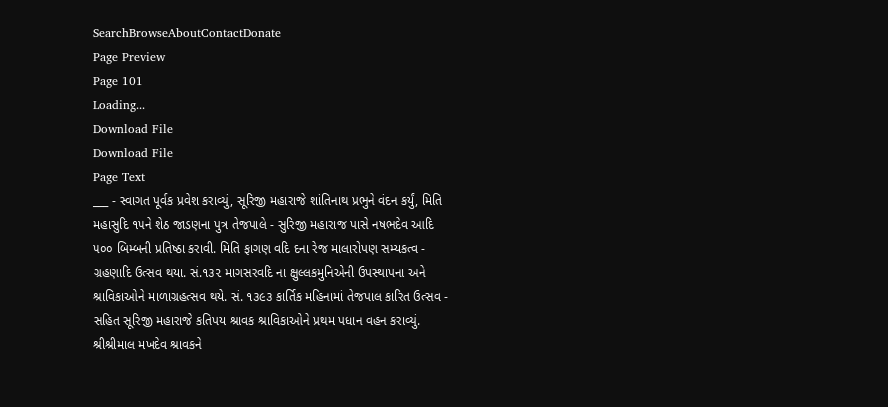SearchBrowseAboutContactDonate
Page Preview
Page 101
Loading...
Download File
Download File
Page Text
___ - સ્વાગત પૂર્વક પ્રવેશ કરાવ્યું, સૂરિજી મહારાજે શાંતિનાથ પ્રભુને વંદન કર્યું, મિતિ મહાસુદિ ૧૫ને શેઠ જાડણના પુત્ર તેજપાલે - સુરિજી મહારાજ પાસે નષભદેવ આદિ ૫૦૦ બિમ્બની પ્રતિષ્ઠા કરાવી. મિતિ ફાગણ વદિ દના રેજ માલારોપણ સમ્યકત્વ - ગ્રહણાદિ ઉત્સવ થયા. સં.૧૩૨ માગસરવદિ ના ક્ષુલ્લકમુનિએની ઉપસ્થાપના અને શ્રાવિકાઓને માળાગ્રહત્સવ થયે. સં. ૧૩૯૩ કાર્તિક મહિનામાં તેજપાલ કારિત ઉત્સવ - સહિત સૂરિજી મહારાજે કતિપય શ્રાવક શ્રાવિકાઓને પ્રથમ પધાન વહન કરાવ્યું. શ્રીશ્રીમાલ મખદેવ શ્રાવકને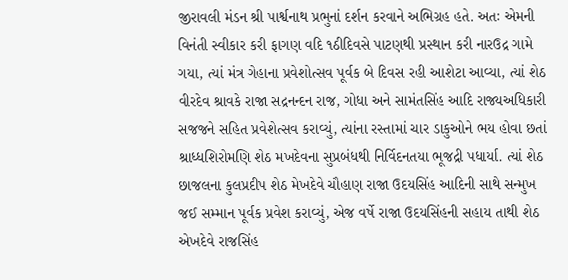જીરાવલી મંડન શ્રી પાર્શ્વનાથ પ્રભુનાં દર્શન કરવાને અભિગ્રહ હતે. અતઃ એમની વિનંતી સ્વીકાર કરી ફાગણ વદિ ૧ઠીદિવસે પાટણથી પ્રસ્થાન કરી નારઉદ્ર ગામે ગયા, ત્યાં મંત્ર ગેહાના પ્રવેશોત્સવ પૂર્વક બે દિવસ રહી આશેટા આવ્યા, ત્યાં શેઠ વીરદેવ શ્રાવકે રાજા સદ્રનન્દન રાજ, ગોધા અને સામંતસિંહ આદિ રાજ્યઅધિકારી સજજને સહિત પ્રવેશેત્સવ કરાવ્યું, ત્યાંના રસ્તામાં ચાર ડાકુઓને ભય હોવા છતાં શ્રાધ્ધશિરોમણિ શેઠ મખદેવના સુપ્રબંધથી નિર્વિદનતયા ભૂજદ્રી પધાર્યા. ત્યાં શેઠ છાજલના કુલપ્રદીપ શેઠ મેખદેવે ચૌહાણ રાજા ઉદયસિંહ આદિની સાથે સન્મુખ જઈ સમ્માન પૂર્વક પ્રવેશ કરાવ્યું, એજ વર્ષે રાજા ઉદયસિંહની સહાય તાથી શેઠ એખદેવે રાજસિંહ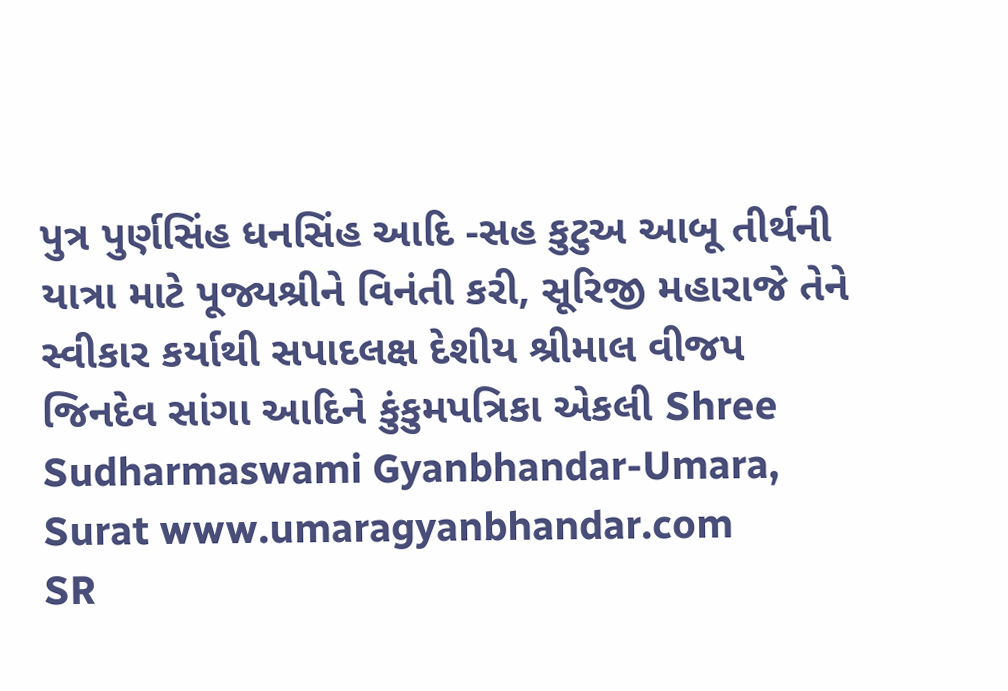પુત્ર પુર્ણસિંહ ધનસિંહ આદિ -સહ કુટુઅ આબૂ તીર્થની યાત્રા માટે પૂજ્યશ્રીને વિનંતી કરી, સૂરિજી મહારાજે તેને સ્વીકાર કર્યાથી સપાદલક્ષ દેશીય શ્રીમાલ વીજપ જિનદેવ સાંગા આદિને કુંકુમપત્રિકા એકલી Shree Sudharmaswami Gyanbhandar-Umara, Surat www.umaragyanbhandar.com
SR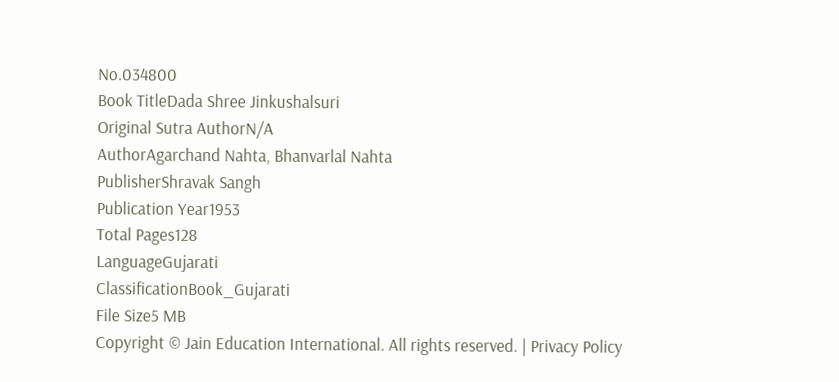No.034800
Book TitleDada Shree Jinkushalsuri
Original Sutra AuthorN/A
AuthorAgarchand Nahta, Bhanvarlal Nahta
PublisherShravak Sangh
Publication Year1953
Total Pages128
LanguageGujarati
ClassificationBook_Gujarati
File Size5 MB
Copyright © Jain Education International. All rights reserved. | Privacy Policy